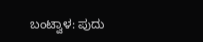ಬಂಟ್ವಾಳ: ಪುದು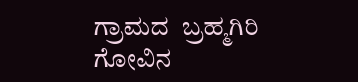ಗ್ರಾಮದ  ಬ್ರಹ್ಮಗಿರಿ ಗೋವಿನ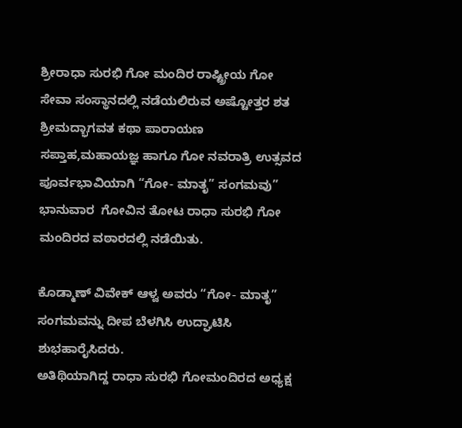ಶ್ರೀರಾಧಾ ಸುರಭಿ ಗೋ ಮಂದಿರ ರಾಷ್ಟ್ರೀಯ ಗೋ ಸೇವಾ ಸಂಸ್ಥಾನದಲ್ಲಿ‌ ನಡೆಯಲಿರುವ ಅಷ್ಟೋತ್ತರ ಶತ ಶ್ರೀಮದ್ಭಾಗವತ ಕಥಾ ಪಾರಾಯಣ ಸಪ್ತಾಹ,ಮಹಾಯಜ್ಞ ಹಾಗೂ ಗೋ ನವರಾತ್ರಿ ಉತ್ಸವದ ಪೂರ್ವಭಾವಿಯಾಗಿ “ಗೋ- ಮಾತೃ” ಸಂಗಮವು” ಭಾನುವಾರ  ಗೋವಿನ ತೋಟ ರಾಧಾ ಸುರಭಿ ಗೋ ಮಂದಿರದ ವಠಾರದಲ್ಲಿ ನಡೆಯಿತು.

ಕೊಡ್ಮಾಣ್ ವಿವೇಕ್ ಆಳ್ವ ಅವರು “ಗೋ- ಮಾತೃ” ಸಂಗಮವನ್ನು ದೀಪ ಬೆಳಗಿಸಿ ಉದ್ಘಾಟಿಸಿ ಶುಭಹಾರೈಸಿದರು.
ಅತಿಥಿಯಾಗಿದ್ದ ರಾಧಾ ಸುರಭಿ ಗೋಮಂದಿರದ ಅಧ್ಯಕ್ಷ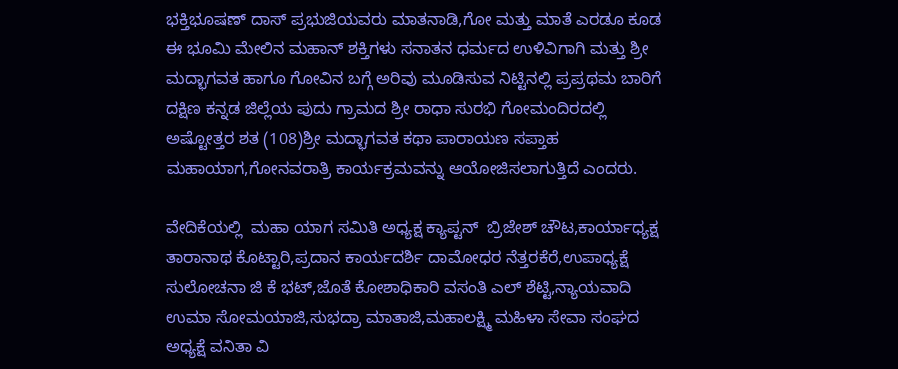ಭಕ್ತಿಭೂಷಣ್ ದಾಸ್ ಪ್ರಭುಜಿಯವರು ಮಾತನಾಡಿ,ಗೋ ಮತ್ತು ಮಾತೆ ಎರಡೂ ಕೂಡ ಈ ಭೂಮಿ ಮೇಲಿನ ಮಹಾನ್ ಶಕ್ತಿಗಳು ಸನಾತನ ಧರ್ಮದ ಉಳಿವಿಗಾಗಿ ಮತ್ತು ಶ್ರೀ ಮದ್ಭಾಗವತ ಹಾಗೂ ಗೋವಿನ ಬಗ್ಗೆ ಅರಿವು ಮೂಡಿಸುವ ನಿಟ್ಟಿನಲ್ಲಿ ಪ್ರಪ್ರಥಮ ಬಾರಿಗೆ ದಕ್ಷಿಣ ಕನ್ನಡ ಜಿಲ್ಲೆಯ ಪುದು ಗ್ರಾಮದ ಶ್ರೀ ರಾಧಾ ಸುರಭಿ ಗೋಮಂದಿರದಲ್ಲಿ ಅಷ್ಟೋತ್ತರ ಶತ (108)ಶ್ರೀ ಮದ್ಭಾಗವತ ಕಥಾ ಪಾರಾಯಣ ಸಪ್ತಾಹ ಮಹಾಯಾಗ,ಗೋನವರಾತ್ರಿ ಕಾರ್ಯಕ್ರಮವನ್ನು ಆಯೋಜಿಸಲಾಗುತ್ತಿದೆ ಎಂದರು.

ವೇದಿಕೆಯಲ್ಲಿ  ಮಹಾ ಯಾಗ ಸಮಿತಿ ಅಧ್ಯಕ್ಷ ಕ್ಯಾಪ್ಟನ್  ಬ್ರಿಜೇಶ್ ಚೌಟ,ಕಾರ್ಯಾಧ್ಯಕ್ಷ ತಾರಾನಾಥ ಕೊಟ್ಟಾರಿ,ಪ್ರದಾನ ಕಾರ್ಯದರ್ಶಿ ದಾಮೋಧರ ನೆತ್ತರಕೆರೆ,ಉಪಾಧ್ಯಕ್ಷೆ ಸುಲೋಚನಾ ಜಿ ಕೆ ಭಟ್,ಜೊತೆ ಕೋಶಾಧಿಕಾರಿ ವಸಂತಿ ಎಲ್ ಶೆಟ್ಟಿ,ನ್ಯಾಯವಾದಿ ಉಮಾ ಸೋಮಯಾಜಿ,ಸುಭದ್ರಾ ಮಾತಾಜಿ,ಮಹಾಲಕ್ಷ್ಮಿ ಮಹಿಳಾ ಸೇವಾ ಸಂಘದ ಅಧ್ಯಕ್ಷೆ ವನಿತಾ ವಿ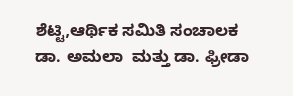ಶೆಟ್ಟಿ,ಆರ್ಥಿಕ ಸಮಿತಿ ಸಂಚಾಲಕ ಡಾ. ಅಮಲಾ  ಮತ್ತು ಡಾ. ಫ್ರೀಡಾ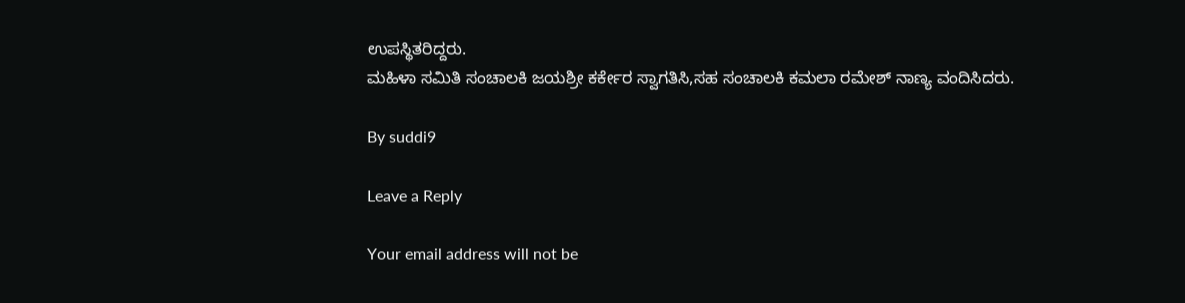ಉಪಸ್ಥಿತರಿದ್ದರು.
ಮಹಿಳಾ ಸಮಿತಿ ಸಂಚಾಲಕಿ ಜಯಶ್ರೀ ಕರ್ಕೇರ ಸ್ವಾಗತಿಸಿ,ಸಹ ಸಂಚಾಲಕಿ ಕಮಲಾ ರಮೇಶ್ ನಾಣ್ಯ ವಂದಿಸಿದರು.

By suddi9

Leave a Reply

Your email address will not be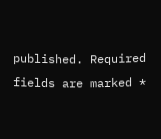published. Required fields are marked *